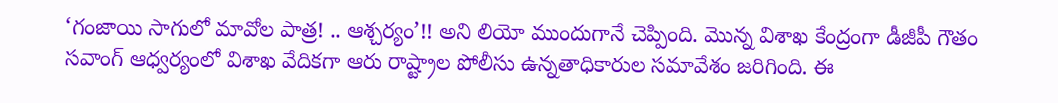‘గంజాయి సాగులో మావోల పాత్ర! .. ఆశ్చర్యం’!! అని లియో ముందుగానే చెప్పింది. మొన్న విశాఖ కేంద్రంగా డీజీపీ గౌతం సవాంగ్ ఆధ్వర్యంలో విశాఖ వేదికగా ఆరు రాష్ట్రాల పోలీసు ఉన్నతాధికారుల సమావేశం జరిగింది. ఈ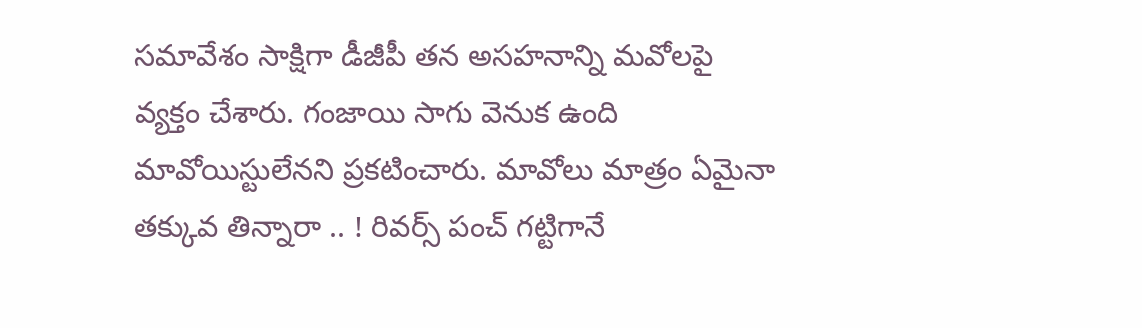సమావేశం సాక్షిగా డీజీపీ తన అసహనాన్ని మవోలపై వ్యక్తం చేశారు. గంజాయి సాగు వెనుక ఉంది మావోయిస్టులేనని ప్రకటించారు. మావోలు మాత్రం ఏమైనా తక్కువ తిన్నారా .. ! రివర్స్ పంచ్ గట్టిగానే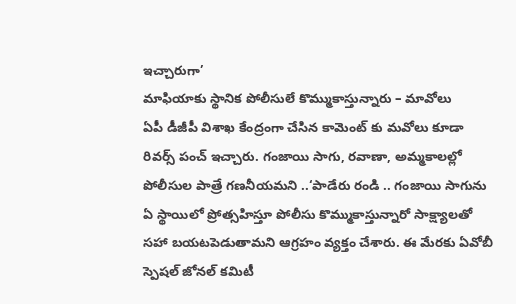ఇచ్చారుగా’
మాఫియాకు స్థానిక పోలీసులే కొమ్ముకాస్తున్నారు – మావోలు
ఏపీ డీజీపీ విశాఖ కేంద్రంగా చేసిన కామెంట్ కు మవోలు కూడా రివర్స్ పంచ్ ఇచ్చారు. గంజాయి సాగు, రవాణా, అమ్మకాలల్లో పోలీసుల పాత్రే గణనీయమని ..‘పాడేరు రండి .. గంజాయి సాగును ఏ స్థాయిలో ప్రోత్సహిస్తూ పోలీసు కొమ్ముకాస్తున్నారో సాక్ష్యాలతో సహా బయటపెడుతామని ఆగ్రహం వ్యక్తం చేశారు. ఈ మేరకు ఏవోబీ స్పెషల్ జోనల్ కమిటీ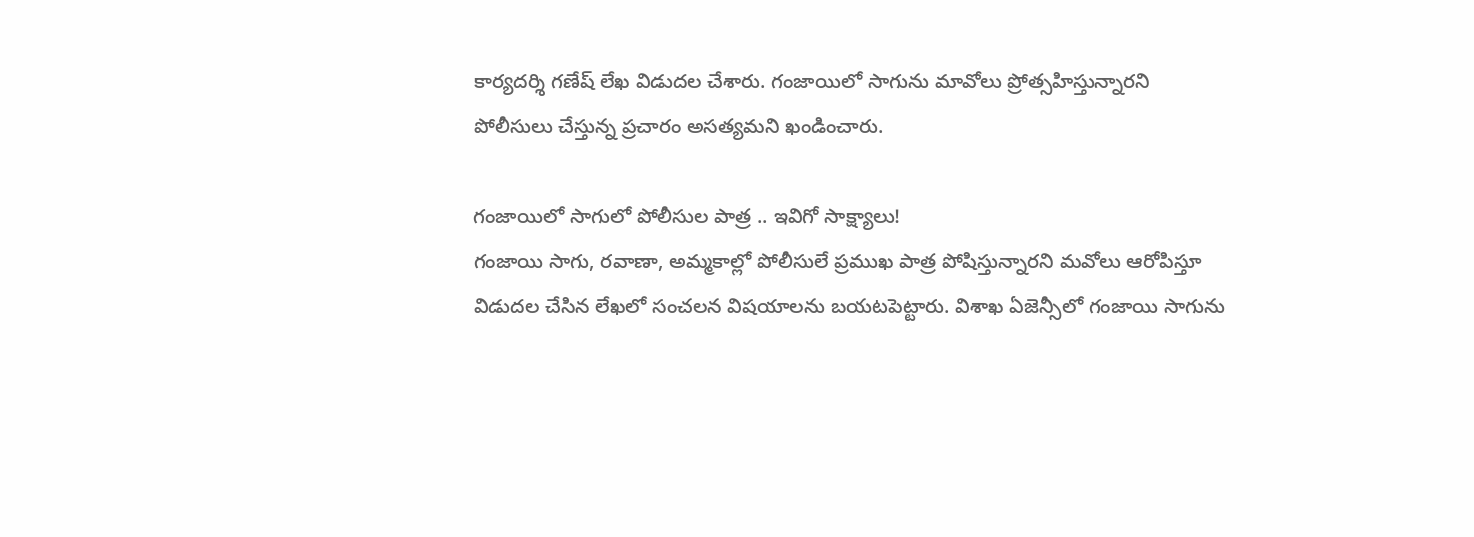కార్యదర్శి గణేష్ లేఖ విడుదల చేశారు. గంజాయిలో సాగును మావోలు ప్రోత్సహిస్తున్నారని పోలీసులు చేస్తున్న ప్రచారం అసత్యమని ఖండించారు.

గంజాయిలో సాగులో పోలీసుల పాత్ర .. ఇవిగో సాక్ష్యాలు!
గంజాయి సాగు, రవాణా, అమ్మకాల్లో పోలీసులే ప్రముఖ పాత్ర పోషిస్తున్నారని మవోలు ఆరోపిస్తూ విడుదల చేసిన లేఖలో సంచలన విషయాలను బయటపెట్టారు. విశాఖ ఏజెన్సీలో గంజాయి సాగును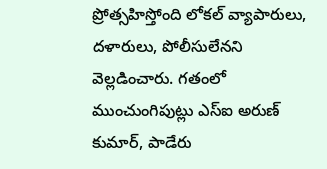ప్రోత్సహిస్తోంది లోకల్ వ్యాపారులు, దళారులు, పోలీసులేనని వెల్లడించారు. గతంలో ముంచుంగిపుట్లు ఎస్ఐ అరుణ్ కుమార్, పాడేరు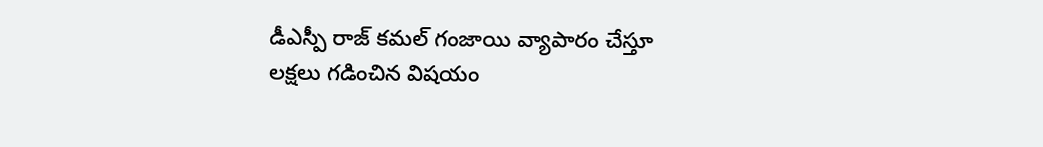డీఎస్పీ రాజ్ కమల్ గంజాయి వ్యాపారం చేస్తూ లక్షలు గడించిన విషయం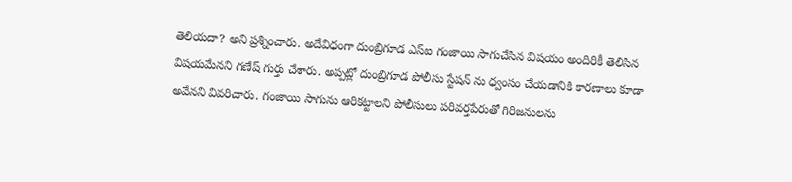తెలియదా? అని ప్రశ్నించారు. అదేవిధంగా దుంబ్రిగూడ ఎస్ఐ గంజాయి సాగుచేసిన విషయం అందిరికీ తెలిసిన విషయమేనని గణేష్ గుర్తు చేశారు. అప్పట్లో దుంబ్రిగూడ పోలీసు స్టేషన్ ను ధ్వంసం చేయడానికి కారణాలు కూడా అవేనని వివరిచారు. గంజాయి సాగును ఆరికట్టాలని పోలీసులు పరివర్తపేరుతో గిరిజనులను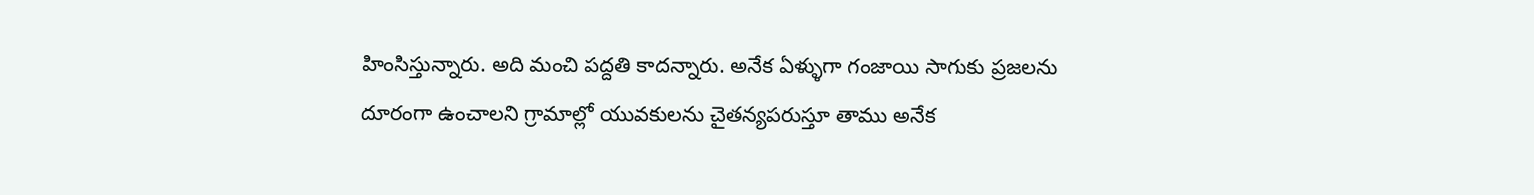హింసిస్తున్నారు. అది మంచి పద్దతి కాదన్నారు. అనేక ఏళ్ళుగా గంజాయి సాగుకు ప్రజలను దూరంగా ఉంచాలని గ్రామాల్లో యువకులను చైతన్యపరుస్తూ తాము అనేక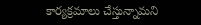కార్యక్రమాలు చేస్తున్నామని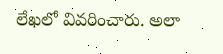లేఖలో వివరించారు. అలా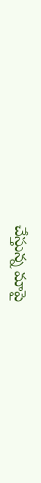చేస్తున్న మాపై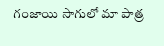గంజాయి సాగులో మా పాత్ర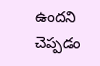ఉందని చెప్పడం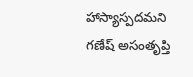హాస్యాస్పదమని గణేష్ అసంతృప్తి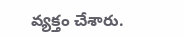వ్యక్తం చేశారు.